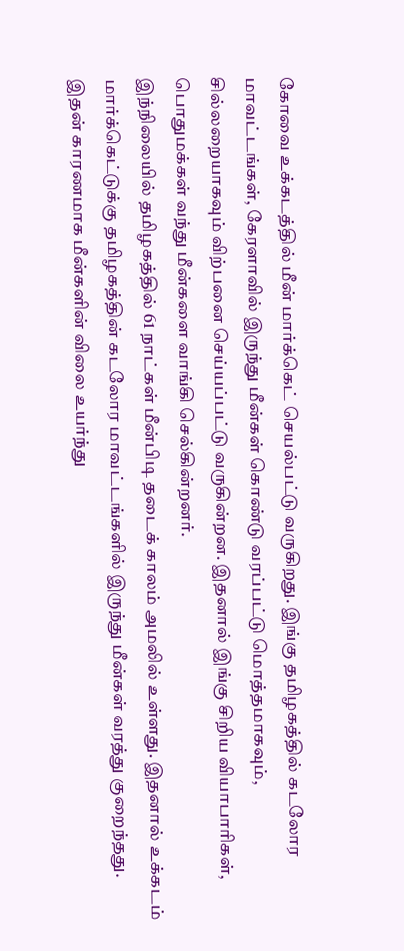கோவை உக்கடத்தில் மீன் மார்க்கெட் செயல்பட்டு வருகிறது. இங்கு தமிழகத்தில் கடலோர மாவட்டங்கள், கேரளாவில் இருந்து மீன்கள் கொண்டு வரப்பட்டு மொத்தமாகவும், சில்லறையாகவும் விற்பனை செய்யப்பட்டு வருகின்றன. இதனால் இங்கு சிறிய வியாபாரிகள், பொதுமக்கள் வந்து மீன்களை வாங்கி செல்கின்றனர்.
இந்நிலையில் தமிழகத்தில் 61 நாட்கள் மீன்பிடி தடைக் காலம் அமலில் உள்ளது. இதனால் உக்கடம் மார்க்கெட்டுக்கு தமிழகத்தின் கடலோர மாவட்டங்களில் இருந்து மீன்கள் வரத்து குறைந்தது. இதன் காரணமாக மீன்களின் விலை உயர்ந்து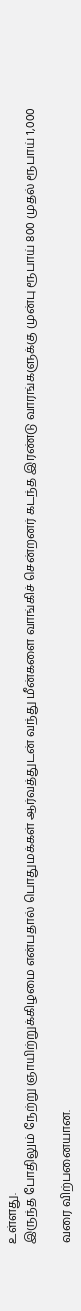உள்ளது.
இருந்த போதிலும் நேற்று ஞாயிற்றுக்கிழமை என்பதால் பொதுமக்கள் ஆர்வத்துடன் வந்து மீன்களை வாங்கிச் சென்றனர் கடந்த இரண்டு வாரங்களுக்கு முன்பு ரூபாய் 800 முதல் ரூபாய் 1,000

வரை விற்பனையான.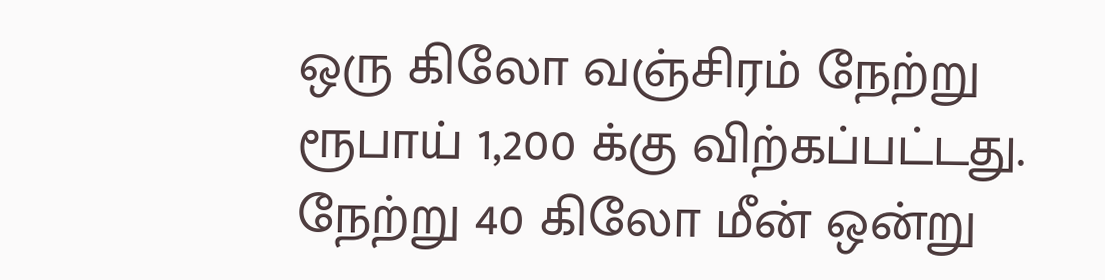ஒரு கிலோ வஞ்சிரம் நேற்று ரூபாய் 1,200 க்கு விற்கப்பட்டது.
நேற்று 40 கிலோ மீன் ஒன்று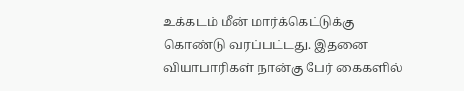உக்கடம் மீன் மார்க்கெட்டுக்கு கொண்டு வரப்பட்டது. இதனை வியாபாரிகள் நான்கு பேர் கைகளில்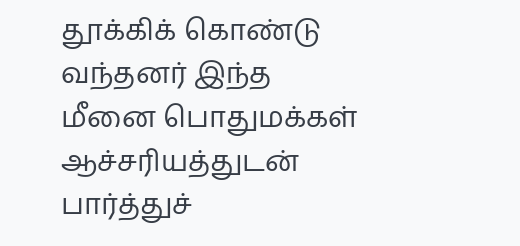தூக்கிக் கொண்டு வந்தனர் இந்த மீனை பொதுமக்கள் ஆச்சரியத்துடன் பார்த்துச்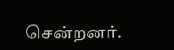சென்றனர்.